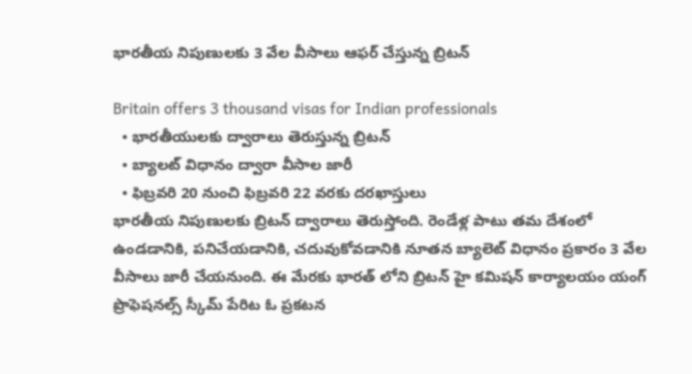భారతీయ నిపుణులకు 3 వేల వీసాలు ఆఫర్ చేస్తున్న బ్రిటన్

Britain offers 3 thousand visas for Indian professionals
  • భారతీయులకు ద్వారాలు తెరుస్తున్న బ్రిటన్
  • బ్యాలట్ విధానం ద్వారా వీసాల జారీ
  • ఫిబ్రవరి 20 నుంచి ఫిబ్రవరి 22 వరకు దరఖాస్తులు
భారతీయ నిపుణులకు బ్రిటన్ ద్వారాలు తెరుస్తోంది. రెండేళ్ల పాటు తమ దేశంలో ఉండడానికి, పనిచేయడానికి, చదువుకోవడానికి నూతన బ్యాలెట్ విధానం ప్రకారం 3 వేల వీసాలు జారీ చేయనుంది. ఈ మేరకు భారత్ లోని బ్రిటన్ హై కమిషన్ కార్యాలయం యంగ్ ప్రొఫెషనల్స్ స్కీమ్ పేరిట ఓ ప్రకటన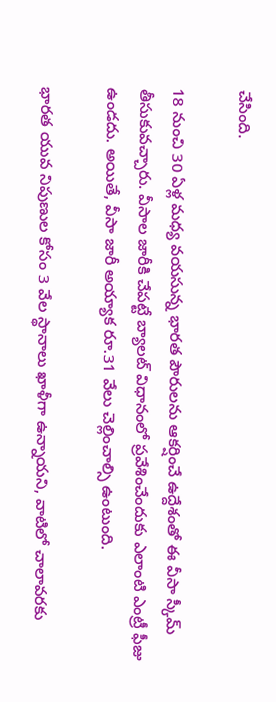చేసింది.

18 నుంచి 30 ఏళ్ల మధ్య వయసున్న భారత పౌరులను ఆకర్షించే ఉద్దేశంతో ఈ వీసా స్కీమ్ తీసుకువచ్చారు. వీసాల జారీకి చేపట్టే బ్యాలట్ విధానంలో ప్రవేశించేందుకు ఎలాంటి ఎంట్రీ ఫీజు ఉండదు. అయితే, వీసా జారీ అయ్యాక రూ.31 వేలు చెల్లించాల్సి ఉంటుంది.

భారత యువ నిపుణుల కోసం 3 వేల స్థానాలు ఖాళీగా ఉన్నాయని, వాటిలో చాలావరకు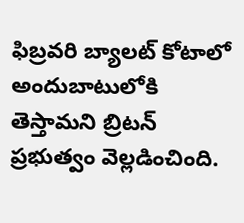ఫిబ్రవరి బ్యాలట్ కోటాలో అందుబాటులోకి తెస్తామని బ్రిటన్ ప్రభుత్వం వెల్లడించింది.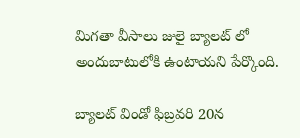మిగతా వీసాలు జులై బ్యాలట్ లో అందుబాటులోకి ఉంటాయని పేర్కొంది.

బ్యాలట్ విండో ఫిబ్రవరి 20న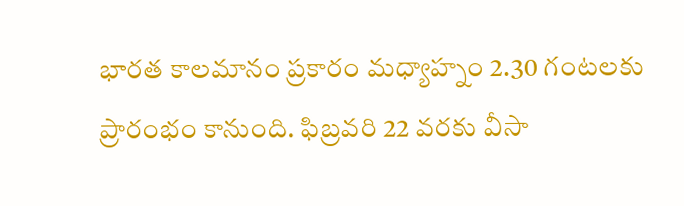భారత కాలమానం ప్రకారం మధ్యాహ్నం 2.30 గంటలకు ప్రారంభం కానుంది. ఫిబ్రవరి 22 వరకు వీసా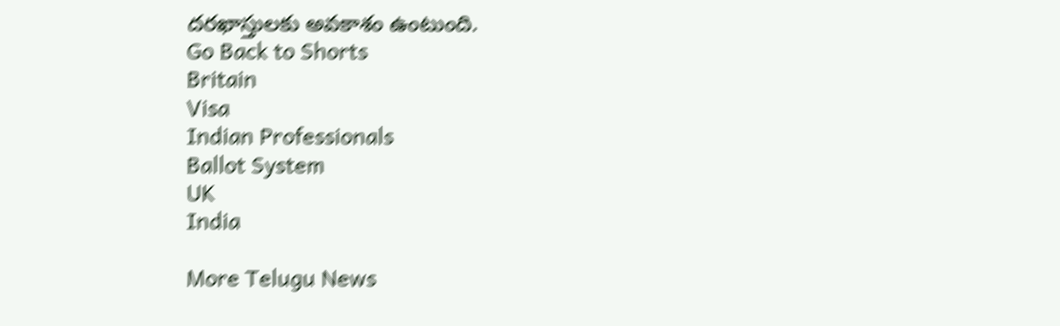దరఖాస్తులకు అవకాశం ఉంటుంది.
Go Back to Shorts
Britain
Visa
Indian Professionals
Ballot System
UK
India

More Telugu News